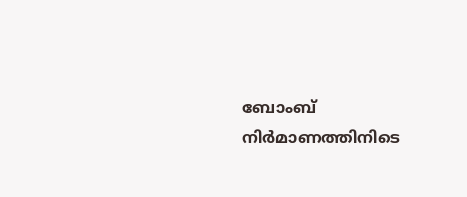ബോംബ് നിർമാണത്തിനിടെ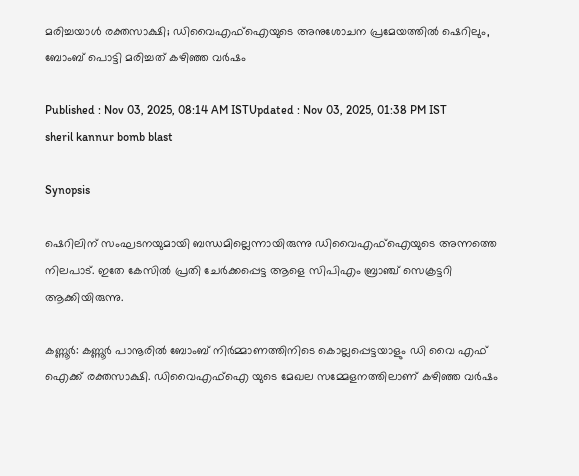മരിച്ചയാള്‍ രക്തസാക്ഷി; ഡിവൈഎഫ്ഐയുടെ അനുശോചന പ്രമേയത്തിൽ ഷെറിലും, ബോംബ് പൊട്ടി മരിച്ചത് കഴിഞ്ഞ വർഷം

Published : Nov 03, 2025, 08:14 AM ISTUpdated : Nov 03, 2025, 01:38 PM IST
sheril kannur bomb blast

Synopsis

ഷെറിലിന് സംഘടനയുമായി ബന്ധമില്ലെന്നായിരുന്നു ഡിവൈഎഫ്ഐയുടെ അന്നത്തെ നിലപാട്. ഇതേ കേസിൽ പ്രതി ചേർക്കപ്പെട്ട ആളെ സിപിഎം ബ്രാഞ്ച് സെക്രട്ടറി ആക്കിയിരുന്നു.

കണ്ണൂർ: കണ്ണൂർ പാനൂരിൽ ബോംബ് നിർമ്മാണത്തിനിടെ കൊല്ലപ്പെട്ടയാളും ഡി വൈ എഫ് ഐക്ക് രക്തസാക്ഷി. ഡിവൈഎഫ്ഐ യുടെ മേഖല സമ്മേളനത്തിലാണ് കഴിഞ്ഞ വർഷം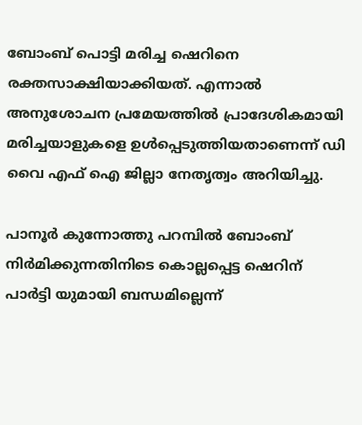ബോംബ് പൊട്ടി മരിച്ച ഷെറിനെ രക്തസാക്ഷിയാക്കിയത്. എന്നാൽ അനുശോചന പ്രമേയത്തിൽ പ്രാദേശികമായി മരിച്ചയാളുകളെ ഉൾപ്പെടുത്തിയതാണെന്ന് ഡി വൈ എഫ് ഐ ജില്ലാ നേതൃത്വം അറിയിച്ചു.

പാനൂർ കുന്നോത്തു പറമ്പിൽ ബോംബ് നിർമിക്കുന്നതിനിടെ കൊല്ലപ്പെട്ട ഷെറിന് പാർട്ടി യുമായി ബന്ധമില്ലെന്ന്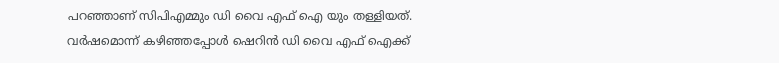പറഞ്ഞാണ് സിപിഎമ്മും ഡി വൈ എഫ് ഐ യും തള്ളിയത്. വർഷമൊന്ന് കഴിഞ്ഞപ്പോൾ ഷെറിൻ ഡി വൈ എഫ് ഐക്ക്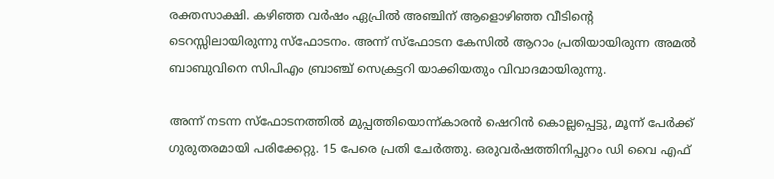രക്തസാക്ഷി. കഴിഞ്ഞ വർഷം ഏപ്രിൽ അഞ്ചിന് ആളൊഴിഞ്ഞ വീടിന്റെ ടെറസ്സിലായിരുന്നു സ്ഫോടനം. അന്ന് സ്ഫോടന കേസിൽ ആറാം പ്രതിയായിരുന്ന അമൽ ബാബുവിനെ സിപിഎം ബ്രാഞ്ച് സെക്രട്ടറി യാക്കിയതും വിവാദമായിരുന്നു.

അന്ന് നടന്ന സ്ഫോടനത്തിൽ മുപ്പത്തിയൊന്ന്കാരൻ ഷെറിൻ കൊല്ലപ്പെട്ടു, മൂന്ന് പേർക്ക് ഗുരുതരമായി പരിക്കേറ്റു. 15 പേരെ പ്രതി ചേർത്തു. ഒരുവർഷത്തിനിപ്പുറം ഡി വൈ എഫ്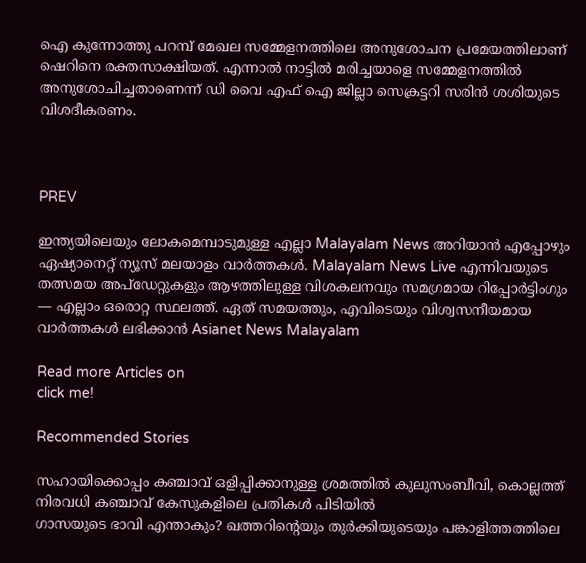ഐ കുന്നോത്തു പറമ്പ് മേഖല സമ്മേളനത്തിലെ അനുശോചന പ്രമേയത്തിലാണ് ഷെറിനെ രക്തസാക്ഷിയത്. എന്നാൽ നാട്ടിൽ മരിച്ചയാളെ സമ്മേളനത്തിൽ അനുശോചിച്ചതാണെന്ന് ഡി വൈ എഫ് ഐ ജില്ലാ സെക്രട്ടറി സരിൻ ശശിയുടെ വിശദീകരണം.



PREV

ഇന്ത്യയിലെയും ലോകമെമ്പാടുമുള്ള എല്ലാ Malayalam News അറിയാൻ എപ്പോഴും ഏഷ്യാനെറ്റ് ന്യൂസ് മലയാളം വാർത്തകൾ. Malayalam News Live എന്നിവയുടെ തത്സമയ അപ്‌ഡേറ്റുകളും ആഴത്തിലുള്ള വിശകലനവും സമഗ്രമായ റിപ്പോർട്ടിംഗും — എല്ലാം ഒരൊറ്റ സ്ഥലത്ത്. ഏത് സമയത്തും, എവിടെയും വിശ്വസനീയമായ വാർത്തകൾ ലഭിക്കാൻ Asianet News Malayalam

Read more Articles on
click me!

Recommended Stories

സഹായിക്കൊപ്പം കഞ്ചാവ് ഒളിപ്പിക്കാനുള്ള ശ്രമത്തിൽ കുലുസംബീവി, കൊല്ലത്ത് നിരവധി കഞ്ചാവ് കേസുകളിലെ പ്രതികൾ പിടിയിൽ
ഗാസയുടെ ഭാവി എന്താകും? ഖത്തറിന്റെയും തുർക്കിയുടെയും പങ്കാളിത്തത്തിലെ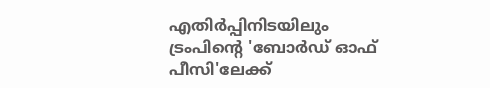എതിർപ്പിനിടയിലും ട്രംപിന്‍റെ 'ബോർഡ് ഓഫ് പീസി'ലേക്ക്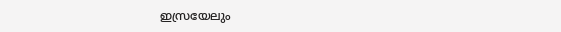ഇസ്രയേലും